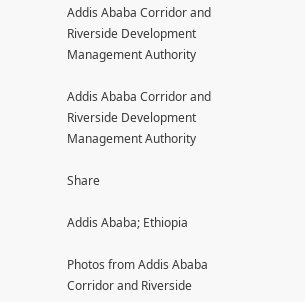Addis Ababa Corridor and Riverside Development Management Authority

Addis Ababa Corridor and Riverside Development  Management Authority

Share

Addis Ababa; Ethiopia

Photos from Addis Ababa Corridor and Riverside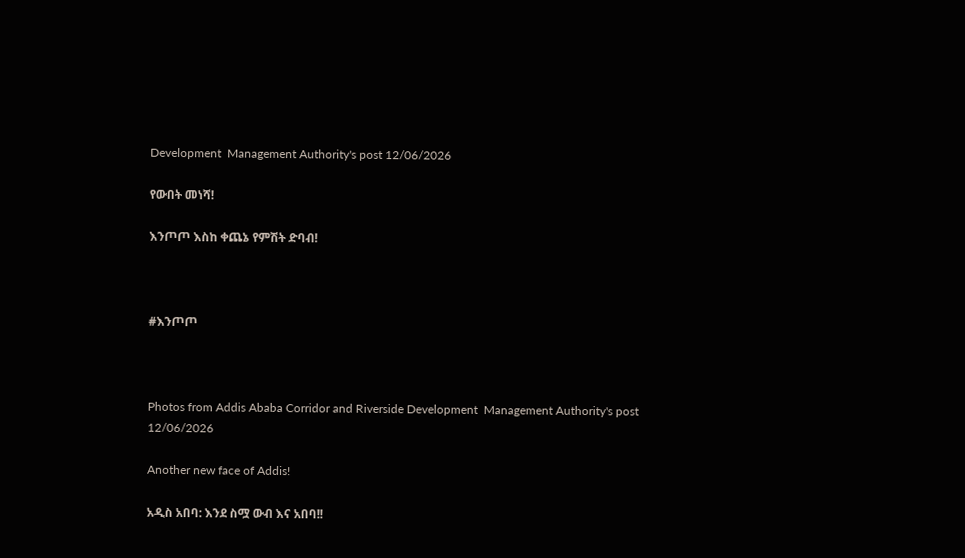Development  Management Authority's post 12/06/2026

የውበት መነሻ!

እንጦጦ እስከ ቀጨኔ የምሽት ድባብ!



#እንጦጦ



Photos from Addis Ababa Corridor and Riverside Development  Management Authority's post 12/06/2026

Another new face of Addis!

አዲስ አበባ: እንደ ስሟ ውብ እና አበባ!!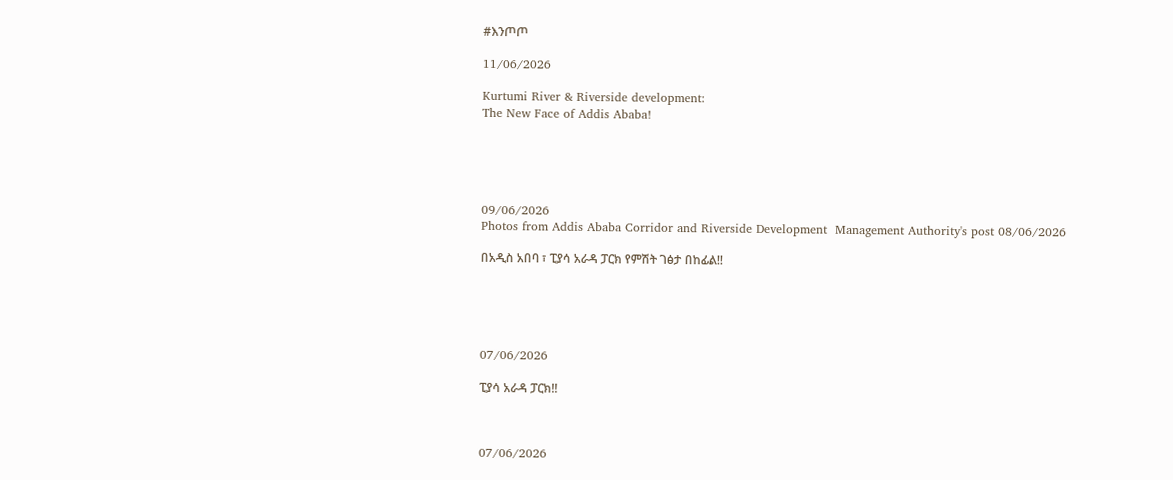#እንጦጦ

11/06/2026

Kurtumi River & Riverside development:
The New Face of Addis Ababa!





09/06/2026
Photos from Addis Ababa Corridor and Riverside Development  Management Authority's post 08/06/2026

በአዲስ አበባ ፣ ፒያሳ አራዳ ፓርክ የምሽት ገፅታ በከፊል!!





07/06/2026

ፒያሳ አራዳ ፓርክ!!



07/06/2026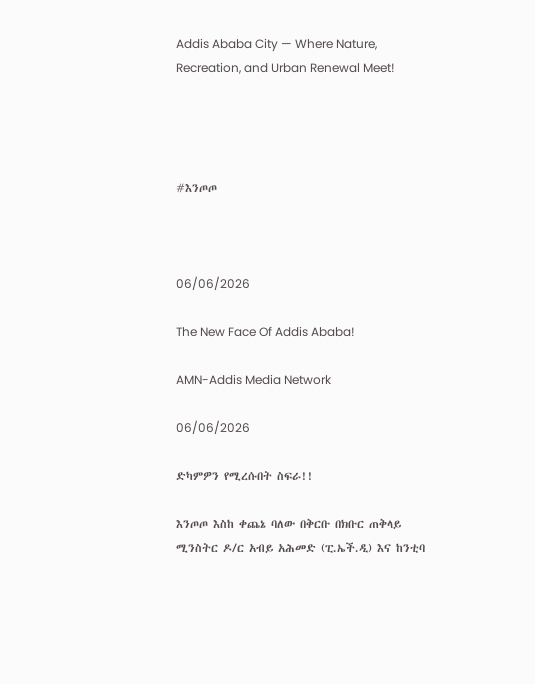Addis Ababa City — Where Nature, Recreation, and Urban Renewal Meet!




#እንጦጦ



06/06/2026

The New Face Of Addis Ababa!

AMN-Addis Media Network

06/06/2026

ድካምዎን የሚረሱበት ስፍራ!!

እንጦጦ እስከ ቀጨኔ ባለው በቅርቡ በክቡር ጠቅላይ ሚንስትር ዶ/ር አብይ አሕመድ (ፒ.ኤች.ዲ) እና ከንቲባ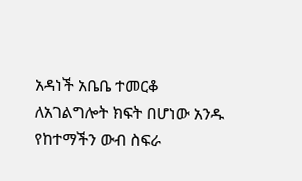አዳነች አቤቤ ተመርቆ ለአገልግሎት ክፍት በሆነው አንዱ የከተማችን ውብ ስፍራ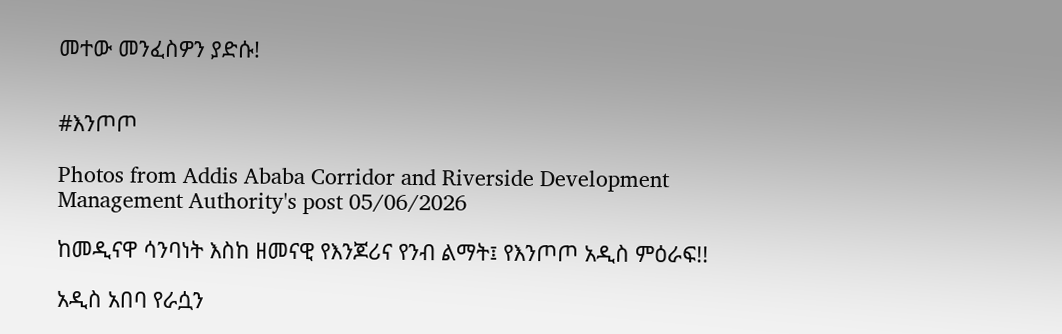መተው መንፈስዎን ያድሱ!


#እንጦጦ

Photos from Addis Ababa Corridor and Riverside Development  Management Authority's post 05/06/2026

ከመዲናዋ ሳንባነት እስከ ዘመናዊ የእንጆሪና የንብ ልማት፤ የእንጦጦ አዲስ ምዕራፍ!!

አዲስ አበባ የራሷን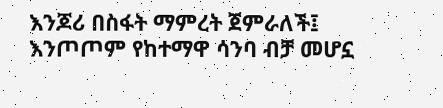እንጆሪ በስፋት ማምረት ጀምራለች፤ እንጦጦም የከተማዋ ሳንባ ብቻ መሆኗ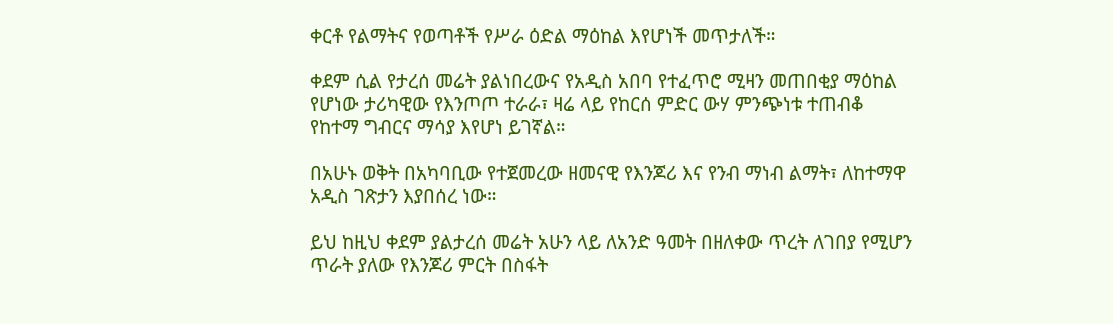ቀርቶ የልማትና የወጣቶች የሥራ ዕድል ማዕከል እየሆነች መጥታለች።

ቀደም ሲል የታረሰ መሬት ያልነበረውና የአዲስ አበባ የተፈጥሮ ሚዛን መጠበቂያ ማዕከል የሆነው ታሪካዊው የእንጦጦ ተራራ፣ ዛሬ ላይ የከርሰ ምድር ውሃ ምንጭነቱ ተጠብቆ የከተማ ግብርና ማሳያ እየሆነ ይገኛል።

በአሁኑ ወቅት በአካባቢው የተጀመረው ዘመናዊ የእንጆሪ እና የንብ ማነብ ልማት፣ ለከተማዋ አዲስ ገጽታን እያበሰረ ነው።

ይህ ከዚህ ቀደም ያልታረሰ መሬት አሁን ላይ ለአንድ ዓመት በዘለቀው ጥረት ለገበያ የሚሆን ጥራት ያለው የእንጆሪ ምርት በስፋት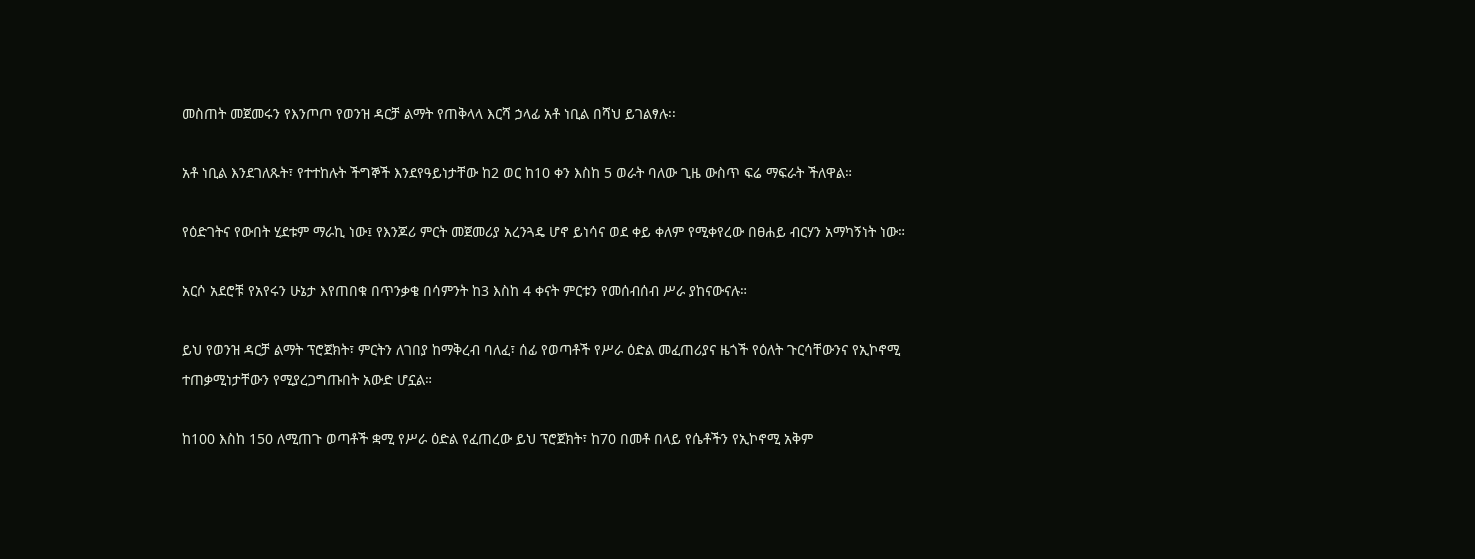መስጠት መጀመሩን የእንጦጦ የወንዝ ዳርቻ ልማት የጠቅላላ እርሻ ኃላፊ አቶ ነቢል በሻህ ይገልፃሉ፡፡

አቶ ነቢል እንደገለጹት፣ የተተከሉት ችግኞች እንደየዓይነታቸው ከ2 ወር ከ10 ቀን እስከ 5 ወራት ባለው ጊዜ ውስጥ ፍሬ ማፍራት ችለዋል።

የዕድገትና የውበት ሂደቱም ማራኪ ነው፤ የእንጆሪ ምርት መጀመሪያ አረንጓዴ ሆኖ ይነሳና ወደ ቀይ ቀለም የሚቀየረው በፀሐይ ብርሃን አማካኝነት ነው።

አርሶ አደሮቹ የአየሩን ሁኔታ እየጠበቁ በጥንቃቄ በሳምንት ከ3 እስከ 4 ቀናት ምርቱን የመሰብሰብ ሥራ ያከናውናሉ።

ይህ የወንዝ ዳርቻ ልማት ፕሮጀክት፣ ምርትን ለገበያ ከማቅረብ ባለፈ፣ ሰፊ የወጣቶች የሥራ ዕድል መፈጠሪያና ዜጎች የዕለት ጉርሳቸውንና የኢኮኖሚ ተጠቃሚነታቸውን የሚያረጋግጡበት አውድ ሆኗል።

ከ100 እስከ 150 ለሚጠጉ ወጣቶች ቋሚ የሥራ ዕድል የፈጠረው ይህ ፕሮጀክት፣ ከ70 በመቶ በላይ የሴቶችን የኢኮኖሚ አቅም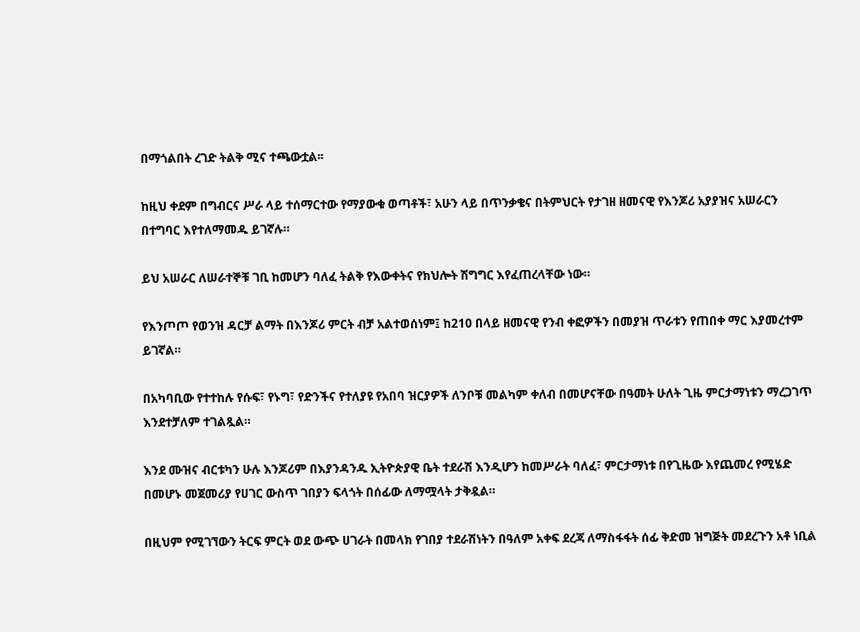በማጎልበት ረገድ ትልቅ ሚና ተጫውቷል፡፡

ከዚህ ቀደም በግብርና ሥራ ላይ ተሰማርተው የማያውቁ ወጣቶች፣ አሁን ላይ በጥንቃቄና በትምህርት የታገዘ ዘመናዊ የእንጆሪ አያያዝና አሠራርን በተግባር እየተለማመዱ ይገኛሉ።

ይህ አሠራር ለሠራተኞቹ ገቢ ከመሆን ባለፈ ትልቅ የእውቀትና የክህሎት ሽግግር እየፈጠረላቸው ነው።

የእንጦጦ የወንዝ ዳርቻ ልማት በእንጆሪ ምርት ብቻ አልተወሰነም፤ ከ210 በላይ ዘመናዊ የንብ ቀፎዎችን በመያዝ ጥራቱን የጠበቀ ማር እያመረተም ይገኛል።

በአካባቢው የተተከሉ የሱፍ፣ የኑግ፣ የድንችና የተለያዩ የአበባ ዝርያዎች ለንቦቹ መልካም ቀለብ በመሆናቸው በዓመት ሁለት ጊዜ ምርታማነቱን ማረጋገጥ እንደተቻለም ተገልጿል።

እንደ ሙዝና ብርቱካን ሁሉ እንጆሪም በእያንዳንዱ ኢትዮጵያዊ ቤት ተደራሽ እንዲሆን ከመሥራት ባለፈ፣ ምርታማነቱ በየጊዜው እየጨመረ የሚሄድ በመሆኑ መጀመሪያ የሀገር ውስጥ ገበያን ፍላጎት በሰፊው ለማሟላት ታቅዷል።

በዚህም የሚገኘውን ትርፍ ምርት ወደ ውጭ ሀገራት በመላክ የገበያ ተደራሽነትን በዓለም አቀፍ ደረጃ ለማስፋፋት ሰፊ ቅድመ ዝግጅት መደረጉን አቶ ነቢል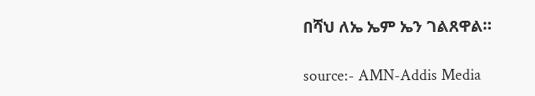በሻህ ለኤ ኤም ኤን ገልጸዋል።

source:- AMN-Addis Media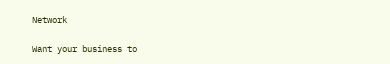Network

Want your business to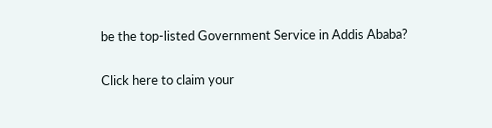be the top-listed Government Service in Addis Ababa?

Click here to claim your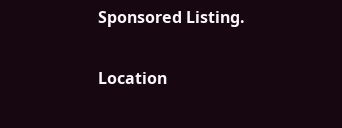Sponsored Listing.

Location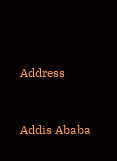Address


Addis Ababa